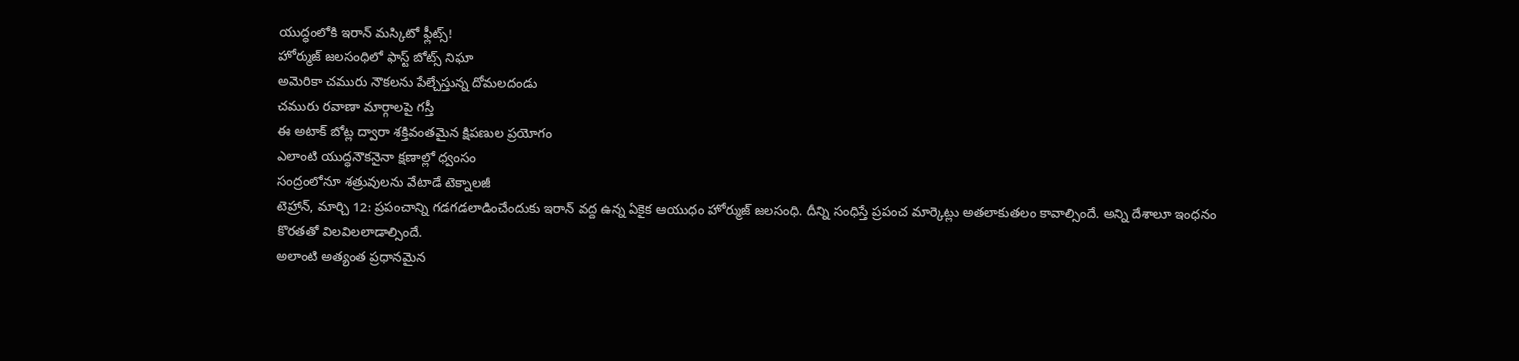యుద్ధంలోకి ఇరాన్ మస్కిటో ఫ్లీట్స్!
హోర్ముజ్ జలసంధిలో ఫాస్ట్ బోట్స్ నిఘా
అమెరికా చమురు నౌకలను పేల్చేస్తున్న దోమలదండు
చమురు రవాణా మార్గాలపై గస్తీ
ఈ అటాక్ బోట్ల ద్వారా శక్తివంతమైన క్షిపణుల ప్రయోగం
ఎలాంటి యుద్ధనౌకనైనా క్షణాల్లో ధ్వంసం
సంద్రంలోనూ శత్రువులను వేటాడే టెక్నాలజీ
టెహ్రాన్, మార్చి 12: ప్రపంచాన్ని గడగడలాడించేందుకు ఇరాన్ వద్ద ఉన్న ఏకైక ఆయుధం హోర్ముజ్ జలసంధి. దీన్ని సంధిస్తే ప్రపంచ మార్కెట్లు అతలాకుతలం కావాల్సిందే. అన్ని దేశాలూ ఇంధనం కొరతతో విలవిలలాడాల్సిందే.
అలాంటి అత్యంత ప్రధానమైన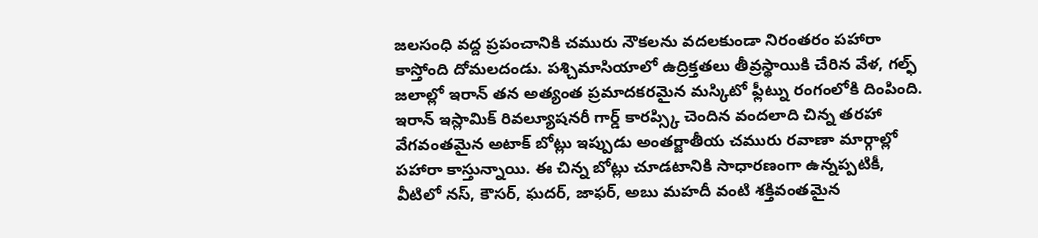జలసంధి వద్ద ప్రపంచానికి చమురు నౌకలను వదలకుండా నిరంతరం పహారా కాస్తోంది దోమలదండు. పశ్చిమాసియాలో ఉద్రిక్తతలు తీవ్రస్థాయికి చేరిన వేళ, గల్ఫ్ జలాల్లో ఇరాన్ తన అత్యంత ప్రమాదకరమైన మస్కిటో ఫ్లీట్ను రంగంలోకి దింపింది. ఇరాన్ ఇస్లామిక్ రివల్యూషనరీ గార్డ్ కారప్స్కి చెందిన వందలాది చిన్న తరహా వేగవంతమైన అటాక్ బోట్లు ఇప్పుడు అంతర్జాతీయ చమురు రవాణా మార్గాల్లో పహారా కాస్తున్నాయి. ఈ చిన్న బోట్లు చూడటానికి సాధారణంగా ఉన్నప్పటికీ, వీటిలో నస్, కౌసర్, ఘదర్, జాఫర్, అబు మహదీ వంటి శక్తివంతమైన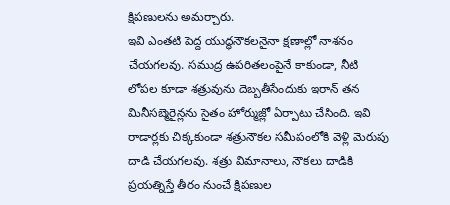క్షిపణులను అమర్చారు.
ఇవి ఎంతటి పెద్ద యుద్ధనౌకలనైనా క్షణాల్లో నాశనం చేయగలవు. సముద్ర ఉపరితలంపైనే కాకుండా, నీటి లోపల కూడా శత్రువును దెబ్బతీసేందుకు ఇరాన్ తన మినీసబ్మెరైన్లను సైతం హోర్ముజ్లో ఏర్పాటు చేసింది. ఇవి రాడార్లకు చిక్కకుండా శత్రునౌకల సమీపంలోకి వెళ్లి మెరుపు దాడి చేయగలవు. శత్రు విమానాలు, నౌకలు దాడికి ప్రయత్నిస్తే తీరం నుంచే క్షిపణుల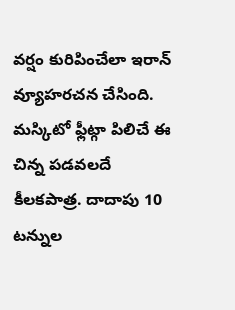వర్షం కురిపించేలా ఇరాన్ వ్యూహరచన చేసింది. మస్కిటో ఫ్లీట్గా పిలిచే ఈ చిన్న పడవలదే కీలకపాత్ర. దాదాపు 10 టన్నుల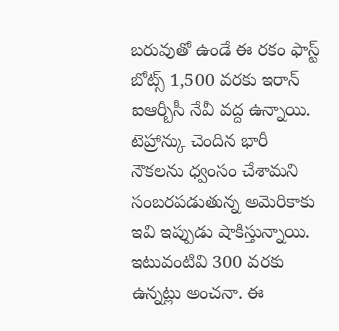బరువుతో ఉండే ఈ రకం ఫాస్ట్ బోట్స్ 1,500 వరకు ఇరాన్ ఐఆర్బీసీ నేవీ వద్ద ఉన్నాయి.
టెహ్రాన్కు చెందిన భారీ నౌకలను ధ్వంసం చేశామని సంబరపడుతున్న అమెరికాకు ఇవి ఇప్పుడు షాకిస్తున్నాయి. ఇటువంటివి 300 వరకు ఉన్నట్లు అంచనా. ఈ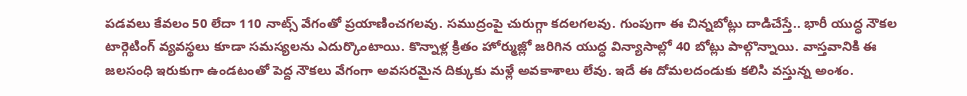పడవలు కేవలం 50 లేదా 110 నాట్స్ వేగంతో ప్రయాణించగలవు. సముద్రంపై చురుగ్గా కదలగలవు. గుంపుగా ఈ చిన్నబోట్లు దాడిచేస్తే.. భారీ యుద్ధ నౌకల టార్గెటింగ్ వ్యవస్థలు కూడా సమస్యలను ఎదుర్కొంటాయి. కొన్నాళ్ల క్రితం హోర్ముజ్లో జరిగిన యుద్ధ విన్యాసాల్లో 40 బోట్లు పాల్గొన్నాయి. వాస్తవానికి ఈ జలసంధి ఇరుకుగా ఉండటంతో పెద్ద నౌకలు వేగంగా అవసరమైన దిక్కుకు మళ్లే అవకాశాలు లేవు. ఇదే ఈ దోమలదండుకు కలిసి వస్తున్న అంశం.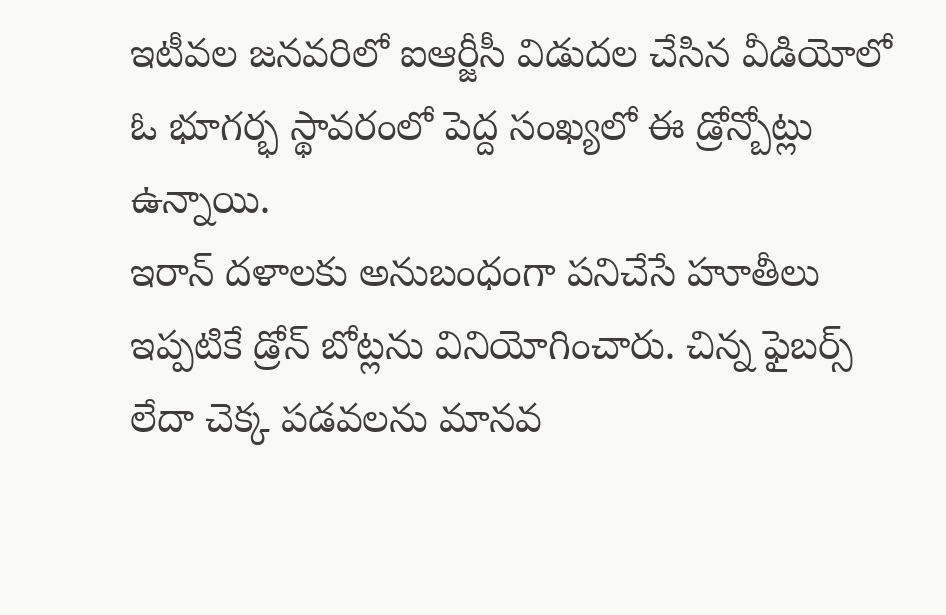ఇటీవల జనవరిలో ఐఆర్జీసీ విడుదల చేసిన వీడియోలో ఓ భూగర్భ స్థావరంలో పెద్ద సంఖ్యలో ఈ డ్రోన్బోట్లు ఉన్నాయి.
ఇరాన్ దళాలకు అనుబంధంగా పనిచేసే హూతీలు ఇప్పటికే డ్రోన్ బోట్లను వినియోగించారు. చిన్న ఫైబర్స్ లేదా చెక్క పడవలను మానవ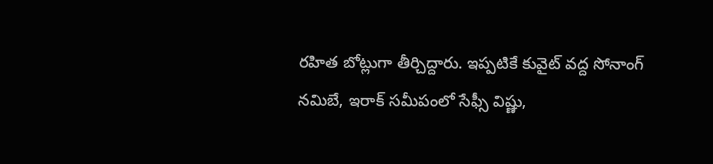రహిత బోట్లుగా తీర్చిద్దారు. ఇప్పటికే కువైట్ వద్ద సోనాంగ్ నమిబే, ఇరాక్ సమీపంలో సేఫ్సీ విష్ణు,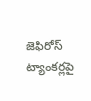జెఫిరోస్ ట్యాంకర్లపై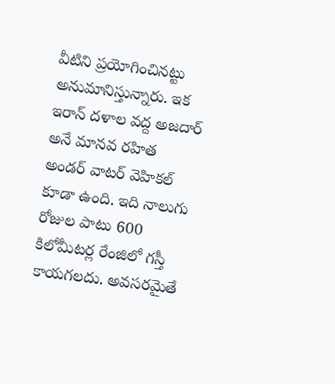వీటిని ప్రయోగించినట్టు అనుమానిస్తున్నారు. ఇక ఇరాన్ దళాల వద్ద అజదార్ అనే మానవ రహిత అండర్ వాటర్ వెహికల్ కూడా ఉంది. ఇది నాలుగు రోజుల పాటు 600 కిలోమీటర్ల రేంజిలో గస్తీ కాయగలదు. అవసరమైతే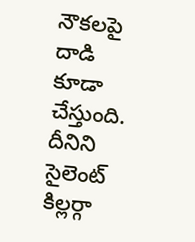నౌకలపై దాడి కూడా చేస్తుంది. దీనిని సైలెంట్ కిల్లర్గా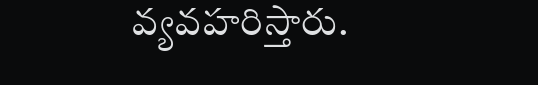వ్యవహరిస్తారు.